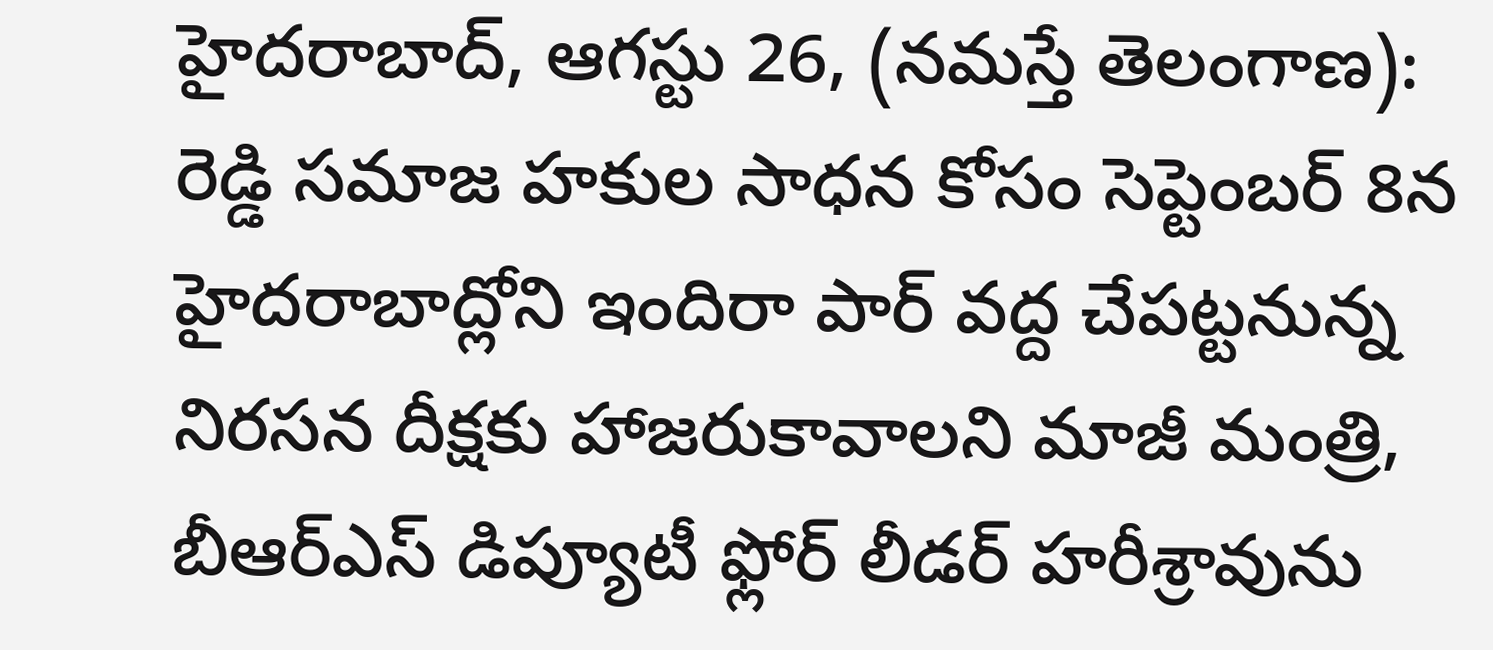హైదరాబాద్, ఆగస్టు 26, (నమస్తే తెలంగాణ): రెడ్డి సమాజ హకుల సాధన కోసం సెప్టెంబర్ 8న హైదరాబాద్లోని ఇందిరా పార్ వద్ద చేపట్టనున్న నిరసన దీక్షకు హాజరుకావాలని మాజీ మంత్రి, బీఆర్ఎస్ డిప్యూటీ ఫ్లోర్ లీడర్ హరీశ్రావును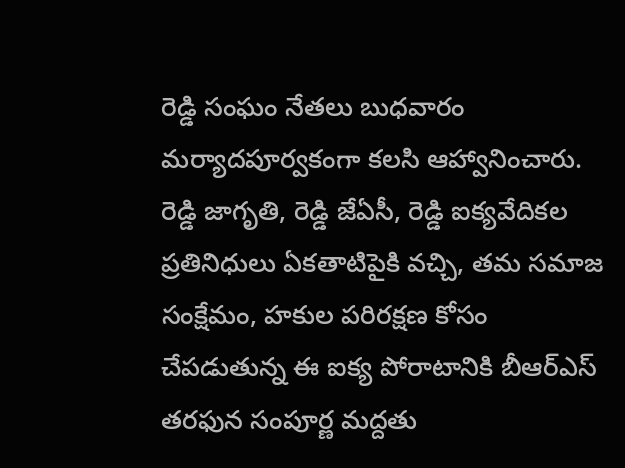రెడ్డి సంఘం నేతలు బుధవారం మర్యాదపూర్వకంగా కలసి ఆహ్వానించారు.
రెడ్డి జాగృతి, రెడ్డి జేఏసీ, రెడ్డి ఐక్యవేదికల ప్రతినిధులు ఏకతాటిపైకి వచ్చి, తమ సమాజ సంక్షేమం, హకుల పరిరక్షణ కోసం చేపడుతున్న ఈ ఐక్య పోరాటానికి బీఆర్ఎస్ తరఫున సంపూర్ణ మద్దతు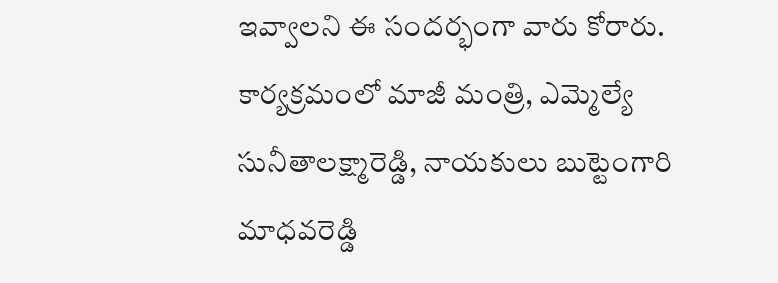ఇవ్వాలని ఈ సందర్భంగా వారు కోరారు. కార్యక్రమంలో మాజీ మంత్రి, ఎమ్మెల్యే సునీతాలక్ష్మారెడ్డి, నాయకులు బుట్టెంగారి మాధవరెడ్డి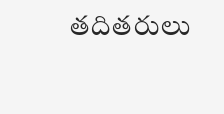తదితరులు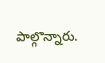పాల్గొన్నారు.